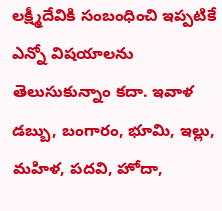లక్ష్మీదేవికి సంబంధించి ఇప్పటికే ఎన్నో విషయాలను తెలుసుకున్నాం కదా. ఇవాళ డబ్బు, బంగారం, భూమి, ఇల్లు, మహిళ, పదవి, హోదా,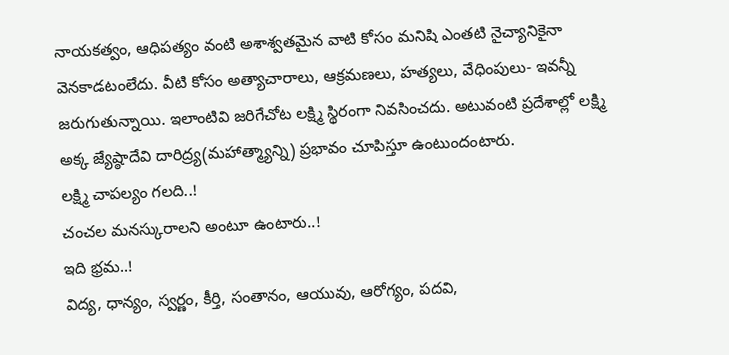నాయకత్వం, ఆధిపత్యం వంటి అశాశ్వతమైన వాటి కోసం మనిషి ఎంతటి నైచ్యానికైనా వెనకాడటంలేదు. వీటి కోసం అత్యాచారాలు, ఆక్రమణలు, హత్యలు, వేధింపులు- ఇవన్నీ జరుగుతున్నాయి. ఇలాంటివి జరిగేచోట లక్ష్మి స్థిరంగా నివసించదు. అటువంటి ప్రదేశాల్లో లక్ష్మి అక్క జ్యేష్ఠాదేవి దారిద్ర్య(మహాత్మ్యాన్ని) ప్రభావం చూపిస్తూ ఉంటుందంటారు.
లక్ష్మి చాపల్యం గలది..!
చంచల మనస్కురాలని అంటూ ఉంటారు..!
ఇది భ్రమ..!
విద్య, ధాన్యం, స్వర్ణం, కీర్తి, సంతానం, ఆయువు, ఆరోగ్యం, పదవి,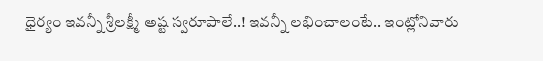ధైర్యం ఇవన్నీ శ్రీలక్ష్మీ అష్ట స్వరూపాలే..! ఇవన్నీ లభించాలంటే.. ఇంట్లోనివారు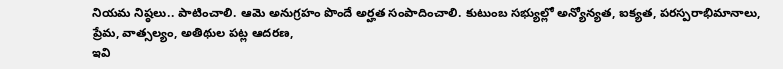నియమ నిష్ఠలు.. పాటించాలి. ఆమె అనుగ్రహం పొందే అర్హత సంపాదించాలి. కుటుంబ సభ్యుల్లో అన్యోన్యత, ఐక్యత, పరస్పరాభిమానాలు, ప్రేమ, వాత్సల్యం, అతిథుల పట్ల ఆదరణ,
ఇవి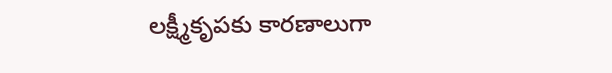లక్ష్మీకృపకు కారణాలుగా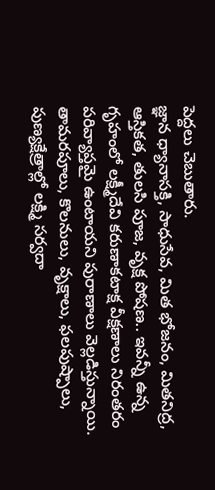పెద్దలు చెబుతారు.
జ్ఞాన ధ్యానాసక్తి, సాధుసేవ, మిత భోజనం, మితనిద్ర, ఆస్తికత, తులసి పూజ, వృక్ష పోషణ.. ఇవన్నీ ఉన్న గృహంలో లక్ష్మీదేవి కరుణాకటాక్ష వీక్షణాలు నిరంతరం పరివ్యాప్తమై ఉంటాయని పురాణాలు వెల్లడిస్తున్నాయి. తామరపూలు, కొలనులు, వృక్షాలు, ఫలపుష్పాలు, పుణ్యక్షేత్రాల్లో లక్ష్మి సర్వదా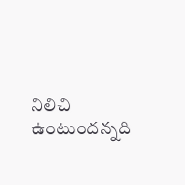నిలిచి ఉంటుందన్నది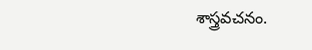శాస్త్రవచనం.